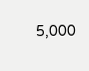5,000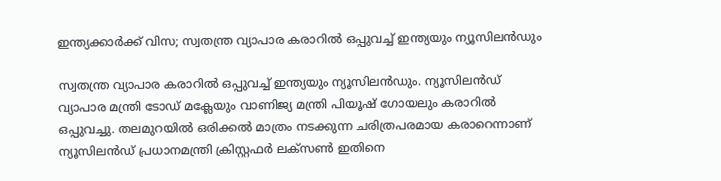ഇന്ത്യക്കാര്‍ക്ക് വിസ; സ്വതന്ത്ര വ്യാപാര കരാറില്‍ ഒപ്പുവച്ച് ഇന്ത്യയും ന്യൂസിലന്‍ഡും

സ്വതന്ത്ര വ്യാപാര കരാറില്‍ ഒപ്പുവച്ച് ഇന്ത്യയും ന്യൂസിലന്‍ഡും. ന്യൂസിലന്‍ഡ് വ്യാപാര മന്ത്രി ടോഡ് മക്ലേയും വാണിജ്യ മന്ത്രി പിയൂഷ് ഗോയലും കരാറില്‍ ഒപ്പുവച്ചു. തലമുറയില്‍ ഒരിക്കല്‍ മാത്രം നടക്കുന്ന ചരിത്രപരമായ കരാറെന്നാണ് ന്യൂസിലന്‍ഡ് പ്രധാനമന്ത്രി ക്രിസ്റ്റഫര്‍ ലക്‌സണ്‍ ഇതിനെ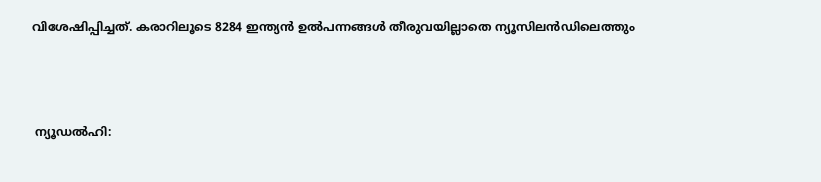വിശേഷിപ്പിച്ചത്. കരാറിലൂടെ 8284 ഇന്ത്യന്‍ ഉല്‍പന്നങ്ങള്‍ തീരുവയില്ലാതെ ന്യൂസിലന്‍ഡിലെത്തും



 ന്യൂഡല്‍ഹി: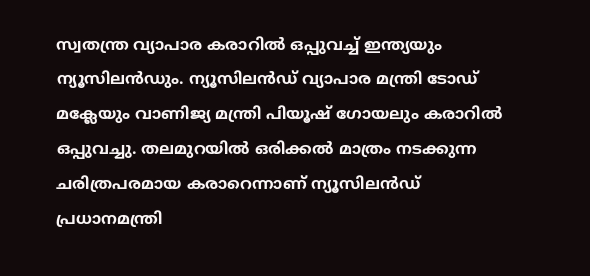സ്വതന്ത്ര വ്യാപാര കരാറില്‍ ഒപ്പുവച്ച് ഇന്ത്യയും ന്യൂസിലന്‍ഡും. ന്യൂസിലന്‍ഡ് വ്യാപാര മന്ത്രി ടോഡ് മക്ലേയും വാണിജ്യ മന്ത്രി പിയൂഷ് ഗോയലും കരാറില്‍ ഒപ്പുവച്ചു. തലമുറയില്‍ ഒരിക്കല്‍ മാത്രം നടക്കുന്ന ചരിത്രപരമായ കരാറെന്നാണ് ന്യൂസിലന്‍ഡ് പ്രധാനമന്ത്രി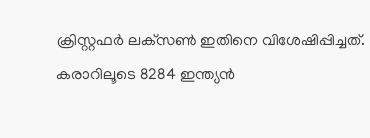ക്രിസ്റ്റഫര്‍ ലക്‌സണ്‍ ഇതിനെ വിശേഷിപ്പിച്ചത്. കരാറിലൂടെ 8284 ഇന്ത്യന്‍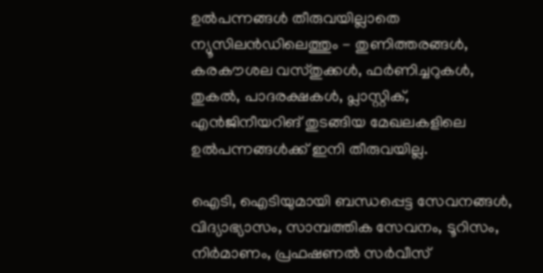ഉല്‍പന്നങ്ങള്‍ തീരുവയില്ലാതെ ന്യൂസിലന്‍ഡിലെത്തും - തുണിത്തരങ്ങള്‍, കരകൗശല വസ്തുക്കള്‍, ഫര്‍ണിച്ചറുകള്‍, തുകല്‍, പാദരക്ഷകള്‍, പ്ലാസ്റ്റിക്, എന്‍ജിനീയറിങ് തുടങ്ങിയ മേഖലകളിലെ ഉല്‍പന്നങ്ങള്‍ക്ക് ഇനി തീരുവയില്ല.

ഐടി, ഐടിയുമായി ബന്ധപ്പെട്ട സേവനങ്ങള്‍, വിദ്യാഭ്യാസം, സാമ്പത്തിക സേവനം, ടൂറിസം, നിര്‍മാണം, പ്രഫഷണല്‍ സര്‍വീസ്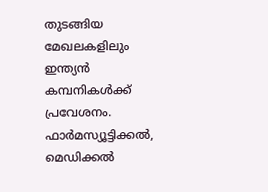തുടങ്ങിയ മേഖലകളിലും ഇന്ത്യന്‍ കമ്പനികള്‍ക്ക് പ്രവേശനം. ഫാര്‍മസ്യൂട്ടിക്കല്‍, മെഡിക്കല്‍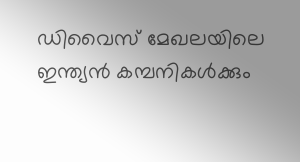ഡിവൈസ് മേഖലയിലെ ഇന്ത്യന്‍ കമ്പനികള്‍ക്കും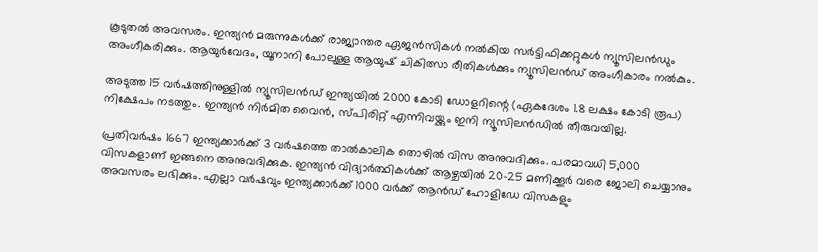കൂടുതല്‍ അവസരം. ഇന്ത്യന്‍ മരുന്നുകള്‍ക്ക് രാജ്യാന്തര ഏജന്‍സികള്‍ നല്‍കിയ സര്‍ട്ടിഫിക്കറ്റുകള്‍ ന്യൂസിലന്‍ഡും അംഗീകരിക്കും. ആയുര്‍വേദം, യൂനാനി പോലുള്ള ആയുഷ് ചികിത്സാ രീതികള്‍ക്കും ന്യൂസിലന്‍ഡ് അംഗീകാരം നല്‍കും.

അടുത്ത 15 വര്‍ഷത്തിനുള്ളില്‍ ന്യൂസിലന്‍ഡ് ഇന്ത്യയില്‍ 2000 കോടി ഡോളറിന്റെ (ഏകദേശം 1.8 ലക്ഷം കോടി രൂപ) നിക്ഷേപം നടത്തും. ഇന്ത്യന്‍ നിര്‍മിത വൈന്‍, സ്പിരിറ്റ് എന്നിവയ്ക്കും ഇനി ന്യൂസിലന്‍ഡില്‍ തീരുവയില്ല.

പ്രതിവര്‍ഷം 1667 ഇന്ത്യക്കാര്‍ക്ക് 3 വര്‍ഷത്തെ താല്‍കാലിക തൊഴില്‍ വിസ അനുവദിക്കും. പരമാവധി 5,000 വിസകളാണ് ഇങ്ങനെ അനുവദിക്കുക. ഇന്ത്യന്‍ വിദ്യാര്‍ത്ഥികള്‍ക്ക് ആഴ്ചയില്‍ 20-25 മണിക്കൂര്‍ വരെ ജോലി ചെയ്യാനും അവസരം ലഭിക്കും. എല്ലാ വര്‍ഷവും ഇന്ത്യക്കാര്‍ക്ക് 1000 വര്‍ക്ക് ആന്‍ഡ് ഹോളിഡേ വിസകളും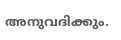അനുവദിക്കും.